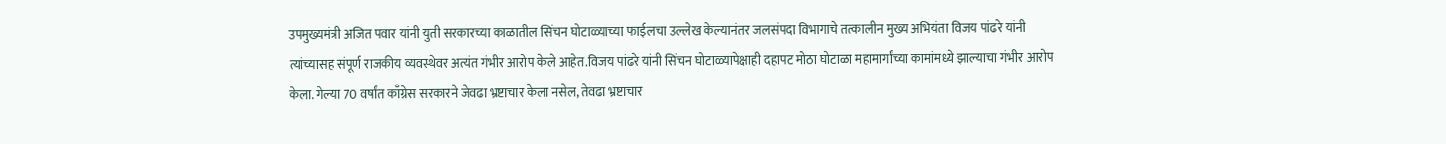उपमुख्यमंत्री अजित पवार यांनी युती सरकारच्या काळातील सिंचन घोटाळ्याच्या फाईलचा उल्लेख केल्यानंतर जलसंपदा विभागाचे तत्कालीन मुख्य अभियंता विजय पांढरे यांनी त्यांच्यासह संपूर्ण राजकीय व्यवस्थेवर अत्यंत गंभीर आरोप केले आहेत.विजय पांढरे यांनी सिंचन घोटाळ्यापेक्षाही दहापट मोठा घोटाळा महामार्गांच्या कामांमध्ये झाल्याचा गंभीर आरोप केला. गेल्या 70 वर्षांत काँग्रेस सरकारने जेवढा भ्रष्टाचार केला नसेल, तेवढा भ्रष्टाचार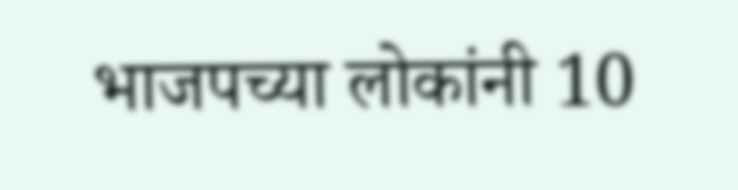भाजपच्या लोकांनी 10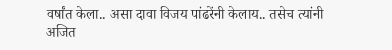वर्षांत केला.. असा दावा विजय पांढरेंनी केलाय.. तसेच त्यांनी अजित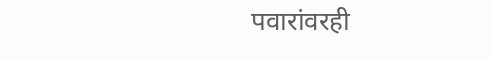पवारांवरही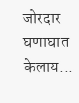जोरदार घणाघात केलाय...